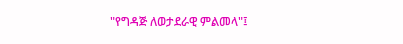"የግዳጅ ለወታደራዊ ምልመላ"፤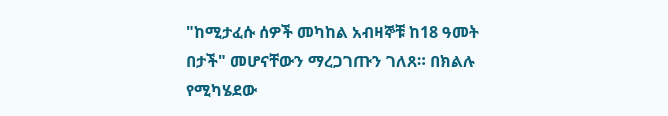"ከሚታፈሱ ሰዎች መካከል አብዛኞቹ ከ18 ዓመት በታች" መሆናቸውን ማረጋገጡን ገለጸ። በክልሉ የሚካሄደው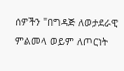ሰዎችን "በግዳጅ ለወታደራዊ ምልመላ ወይም ለጦርነት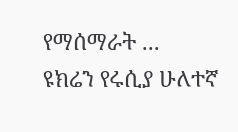የማሰማራት ...
ዩክሬን የሩሲያ ሁለተኛ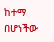ከተማ በሆነችው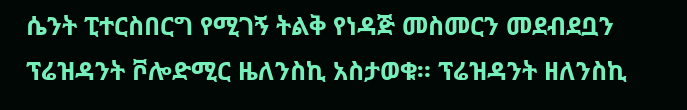ሴንት ፒተርስበርግ የሚገኝ ትልቅ የነዳጅ መስመርን መደብደቧን ፕሬዝዳንት ቮሎድሚር ዜለንስኪ አስታወቁ። ፕሬዝዳንት ዘለንስኪ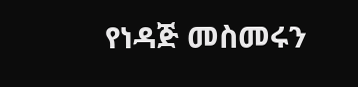የነዳጅ መስመሩን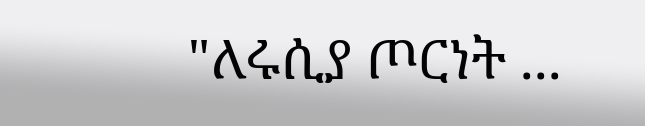"ለሩሲያ ጦርነት ...